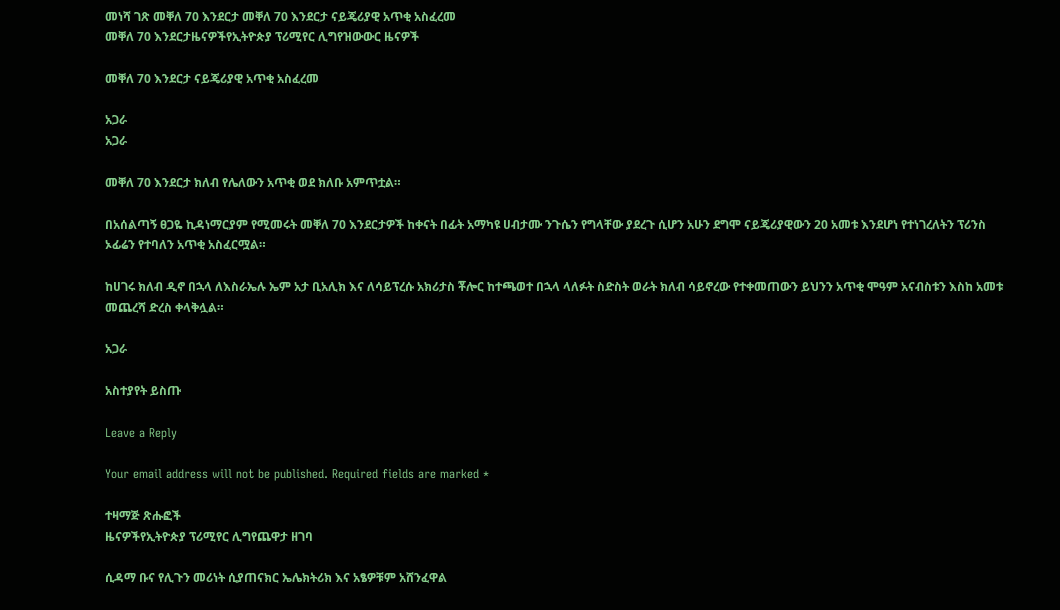መነሻ ገጽ መቐለ 70 እንደርታ መቐለ 70 እንደርታ ናይጄሪያዊ አጥቂ አስፈረመ
መቐለ 70 እንደርታዜናዎችየኢትዮጵያ ፕሪሚየር ሊግየዝውውር ዜናዎች

መቐለ 70 እንደርታ ናይጄሪያዊ አጥቂ አስፈረመ

አጋራ
አጋራ

መቐለ 70 እንደርታ ክለብ የሌለውን አጥቂ ወደ ክለቡ አምጥቷል።

በአሰልጣኝ ፀጋዬ ኪዳነማርያም የሚመሩት መቐለ 70 እንደርታዎች ከቀናት በፊት አማካዩ ሀብታሙ ንጉሴን የግላቸው ያደረጉ ሲሆን አሁን ደግሞ ናይጄሪያዊውን 20 አመቱ እንደሆነ የተነገረለትን ፕሪንስ ኦፊሬን የተባለን አጥቂ አስፈርሟል።

ከሀገሩ ክለብ ዲኖ በኋላ ለእስራኤሉ ኤም አታ ቢአሊክ እና ለሳይፕረሱ አክሪታስ ቾሎር ከተጫወተ በኋላ ላለፉት ስድስት ወራት ክለብ ሳይኖረው የተቀመጠውን ይህንን አጥቂ ሞዓም አናብስቱን እስከ አመቱ መጨረሻ ድረስ ቀላቅሏል።

አጋራ

አስተያየት ይስጡ

Leave a Reply

Your email address will not be published. Required fields are marked *

ተዛማጅ ጽሑፎች
ዜናዎችየኢትዮጵያ ፕሪሚየር ሊግየጨዋታ ዘገባ

ሲዳማ ቡና የሊጉን መሪነት ሲያጠናክር ኤሌክትሪክ እና አፄዎቹም አሸንፈዋል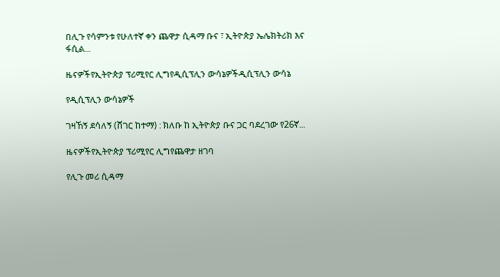በሊጉ የሳምንቱ የሁለተኛ ቀን ጨዋታ ሲዳማ ቡና ፣ ኢትዮጵያ ኤሌክትሪክ እና ፋሲል...

ዜናዎችየኢትዮጵያ ፕሪሚየር ሊግየዲሲፕሊን ውሳኔዎችዲሲፕሊን ውሳኔ

የዲሲፕሊን ውሳኔዎች

ገዛኸኝ ደሳለኝ (ሸገር ከተማ) : ክለቡ ከ ኢትዮጵያ ቡና ጋር ባደረገው የ26ኛ...

ዜናዎችየኢትዮጵያ ፕሪሚየር ሊግየጨዋታ ዘገባ

የሊጉ መሪ ሲዳማ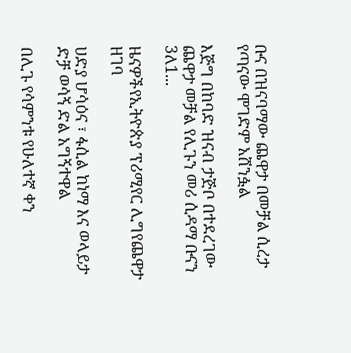ቡና በዝናባማው ጨዋታ በመቻል ሲረታ የጣናው ሞገድም አሸንፏል

እጅግ በከባድ ዝናብ ታጅቦ በተደረገው ጨዋታ መቻል የሊጉን መሪ ሲዳማ ቡናን 3ለ1...

ዜናዎችየኢትዮጵያ ፕሪሚየር ሊግየጨዋታ ዘገባ

ሀድያ ሆሳዕና ፣ ፋሲል ከነማ እና ወላይታ ድቻ ወሳኝ ድል አግኝተዋል

በሊጉ የሳምንቱ የሁለተኛ ቀን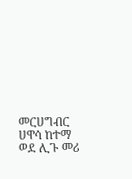መርሀግብር ሀዋሳ ከተማ ወደ ሊጉ መሪ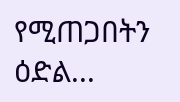የሚጠጋበትን ዕድል...